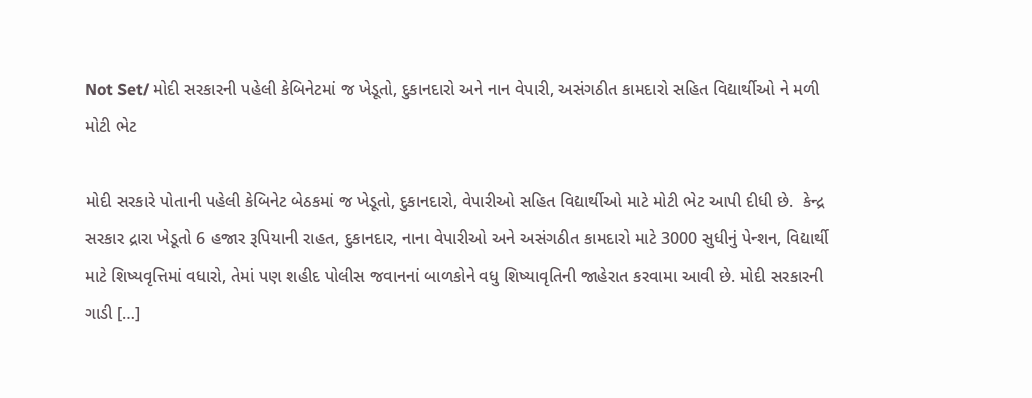Not Set/ મોદી સરકારની પહેલી કેબિનેટમાં જ ખેડૂતો, દુકાનદારો અને નાન વેપારી, અસંગઠીત કામદારો સહિત વિદ્યાર્થીઓ ને મળી મોટી ભેટ

મોદી સરકારે પોતાની પહેલી કેબિનેટ બેઠકમાં જ ખેડૂતો, દુકાનદારો, વેપારીઓ સહિત વિદ્યાર્થીઓ માટે મોટી ભેટ આપી દીધી છે.  કેન્દ્ર સરકાર દ્રારા ખેડૂતો 6 હજાર રૂપિયાની રાહત, દુકાનદાર, નાના વેપારીઓ અને અસંગઠીત કામદારો માટે 3000 સુધીનું પેન્શન, વિદ્યાર્થી માટે શિષ્યવૃત્તિમાં વધારો, તેમાં પણ શહીદ પોલીસ જવાનનાં બાળકોને વધુ શિષ્યાવૃતિની જાહેરાત કરવામા આવી છે. મોદી સરકારની ગાડી […]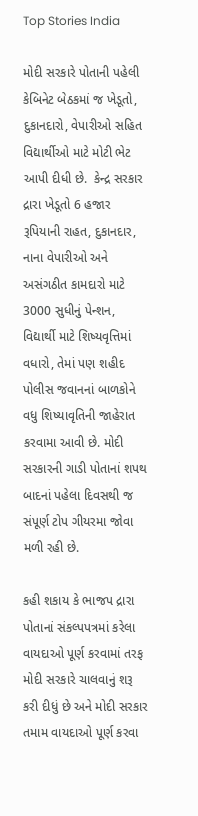Top Stories India

મોદી સરકારે પોતાની પહેલી કેબિનેટ બેઠકમાં જ ખેડૂતો, દુકાનદારો, વેપારીઓ સહિત વિદ્યાર્થીઓ માટે મોટી ભેટ આપી દીધી છે.  કેન્દ્ર સરકાર દ્રારા ખેડૂતો 6 હજાર રૂપિયાની રાહત, દુકાનદાર, નાના વેપારીઓ અને અસંગઠીત કામદારો માટે 3000 સુધીનું પેન્શન, વિદ્યાર્થી માટે શિષ્યવૃત્તિમાં વધારો, તેમાં પણ શહીદ પોલીસ જવાનનાં બાળકોને વધુ શિષ્યાવૃતિની જાહેરાત કરવામા આવી છે. મોદી સરકારની ગાડી પોતાનાં શપથ બાદનાં પહેલા દિવસથી જ સંપૂર્ણ ટોપ ગીયરમા જોવા મળી રહી છે.

કહી શકાય કે ભાજપ દ્રારા પોતાનાં સંકલ્પપત્રમાં કરેલા વાયદાઓ પૂર્ણ કરવામાં તરફ મોદી સરકારે ચાલવાનું શરૂ કરી દીધું છે અને મોદી સરકાર તમામ વાયદાઓ પૂર્ણ કરવા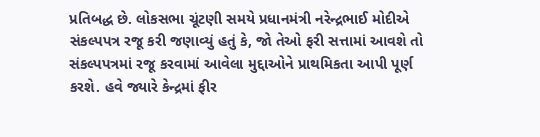પ્રતિબદ્ધ છે. લોકસભા ચૂંટણી સમયે પ્રધાનમંત્રી નરેન્દ્રભાઈ મોદીએ સંકલ્પપત્ર રજૂ કરી જણાવ્યું હતું કે, જો તેઓ ફરી સત્તામાં આવશે તો સંકલ્પપત્રમાં રજૂ કરવામાં આવેલા મુદ્દાઓને પ્રાથમિકતા આપી પૂર્ણ કરશે. હવે જ્યારે કેન્દ્રમાં ફીર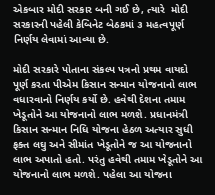એકબાર મોદી સરકાર બની ગઈ છે, ત્યારે  મોદી સરકારની પહેલી કેબિનેટ બેઠકમાં ૩ મહત્વપૂર્ણ નિર્ણય લેવામાં આવ્યા છે.

મોદી સરકારે પોતાના સંકલ્પ પત્રનો પ્રથમ વાયદો પૂર્ણ કરતા પીએમ કિસાન સન્માન યોજનાનો લાભ વધારવાનો નિર્ણય કર્યો છે. હવેથી દેશના તમામ ખેડૂતોને આ યોજનાનો લાભ મળશે. પ્રધાનમંત્રી કિસાન સન્માન નિધિ યોજના હેઠળ અત્યાર સુધી ફક્ત લઘુ અને સીમાંત ખેડૂતોને જ આ યોજનાનો લાભ અપાતો હતો. પરંતુ હવેથી તમામ ખેડૂતોને આ યોજનાનો લાભ મળશે. પહેલા આ યોજના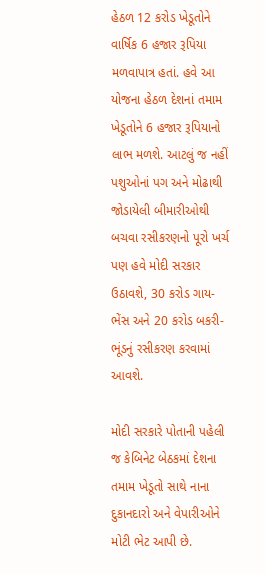હેઠળ 12 કરોડ ખેડૂતોને વાર્ષિક 6 હજાર રૂપિયા મળવાપાત્ર હતાં. હવે આ યોજના હેઠળ દેશનાં તમામ ખેડૂતોને 6 હજાર રૂપિયાનો લાભ મળશે. આટલું જ નહીં પશુઓનાં પગ અને મોઢાથી જોડાયેલી બીમારીઓથી બચવા રસીકરણનો પૂરો ખર્ચ પણ હવે મોદી સરકાર ઉઠાવશે, 30 કરોડ ગાય-ભેંસ અને 20 કરોડ બકરી-ભૂંડનું રસીકરણ કરવામાં આવશે.

મોદી સરકારે પોતાની પહેલી જ કેબિનેટ બેઠકમાં દેશના તમામ ખેડૂતો સાથે નાના દુકાનદારો અને વેપારીઓને મોટી ભેટ આપી છે.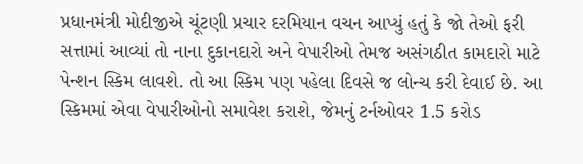પ્રધાનમંત્રી મોદીજીએ ચૂંટણી પ્રચાર દરમિયાન વચન આપ્યું હતું કે જો તેઓ ફરી સત્તામાં આવ્યાં તો નાના દુકાનદારો અને વેપારીઓ તેમજ અસંગઠીત કામદારો માટે પેન્શન સ્કિમ લાવશે. તો આ સ્કિમ પણ પહેલા દિવસે જ લોન્ચ કરી દેવાઈ છે. આ સ્કિમમાં એવા વેપારીઓનો સમાવેશ કરાશે, જેમનું ટર્નઓવર 1.5 કરોડ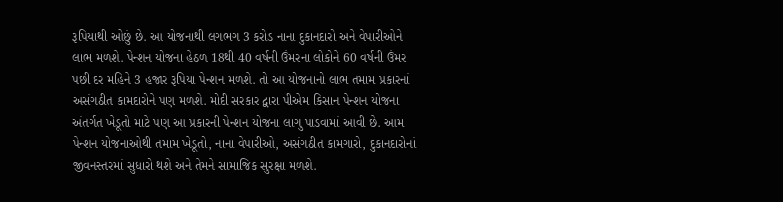રૂપિયાથી ઓછું છે. આ યોજનાથી લગભગ 3 કરોડ નાના દુકાનદારો અને વેપારીઓને લાભ મળશે. પેન્શન યોજના હેઠળ 18થી 40 વર્ષની ઉંમરના લોકોને 60 વર્ષની ઉંમર પછી દર મહિને 3 હજાર રૂપિયા પેન્શન મળશે. તો આ યોજનાનો લાભ તમામ પ્રકારનાં અસંગઠીત કામદારોને પણ મળશે. મોદી સરકાર દ્વારા પીએમ કિસાન પેન્શન યોજના અંતર્ગત ખેડૂતો માટે પણ આ પ્રકારની પેન્શન યોજના લાગુ પાડવામાં આવી છે. આમ પેન્શન યોજનાઓથી તમામ ખેડૂતો, નાના વેપારીઓ, અસંગઠીત કામગારો, દુકાનદારોનાં જીવનસ્તરમાં સુધારો થશે અને તેમને સામાજિક સુરક્ષા મળશે.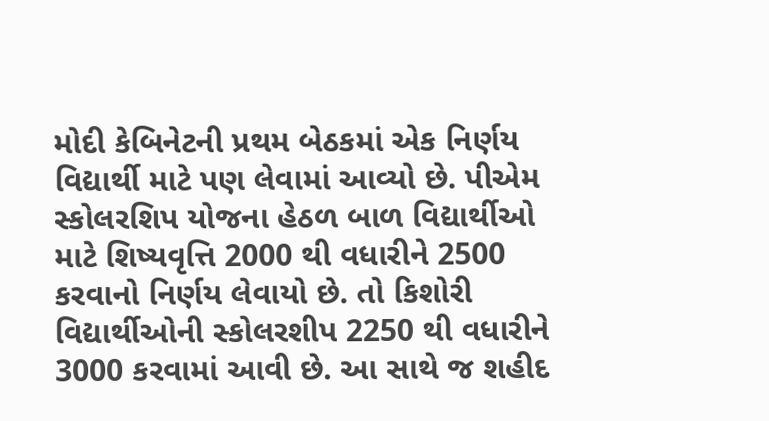મોદી કેબિનેટની પ્રથમ બેઠકમાં એક નિર્ણય વિદ્યાર્થી માટે પણ લેવામાં આવ્યો છે. પીએમ સ્કોલરશિપ યોજના હેઠળ બાળ વિદ્યાર્થીઓ માટે શિષ્યવૃત્તિ 2000 થી વધારીને 2500 કરવાનો નિર્ણય લેવાયો છે. તો કિશોરી વિદ્યાર્થીઓની સ્કોલરશીપ 2250 થી વધારીને 3000 કરવામાં આવી છે. આ સાથે જ શહીદ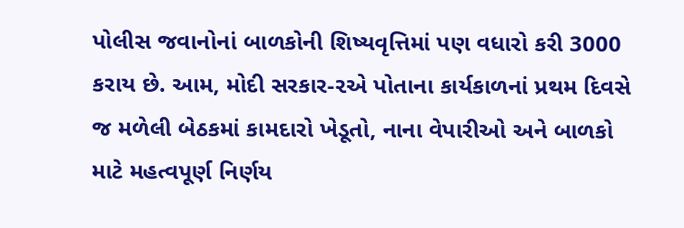પોલીસ જવાનોનાં બાળકોની શિષ્યવૃત્તિમાં પણ વધારો કરી 3000 કરાય છે. આમ, મોદી સરકાર-૨એ પોતાના કાર્યકાળનાં પ્રથમ દિવસે જ મળેલી બેઠકમાં કામદારો ખેડૂતો, નાના વેપારીઓ અને બાળકો માટે મહત્વપૂર્ણ નિર્ણય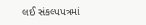લઈ સંકલ્પપત્રમાં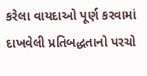કરેલા વાયદાઓ પૂર્ણ કરવામાં દાખવેલી પ્રતિબદ્ધતાનો પરચો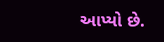આપ્યો છે.